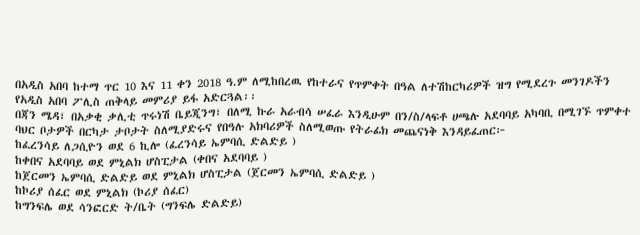በአዲስ አበባ ከተማ ጥር 10 እና 11 ቀን 2018 ዓ.ም ለሚከበረዉ የከተራና የጥምቀት በዓል ለተሽከርካሪዎች ዝግ የሚደረጉ መንገዶችን የአዲስ አበባ ፖሊስ ጠቅላይ መምሪያ ይፋ አድርጓል፡፡
በጃን ሜዳ፣ በአቃቂ ቃሊቲ ጥሩነሽ ቤይጂንግ፣ በለሚ ኩራ አራብሳ ሠፈራ እንዲሁም በን/ስ/ላፍቶ ሀጫሉ አደባባይ አካባቢ በሚገኙ ጥምቀተ ባህር ቦታዎች በርካታ ታቦታት ስለሚያድሩና የበዓሉ አክባሪዎች ስለሚወጡ የትራፊክ መጨናነቅ እንዳይፈጠር፦
ከፈረንሳይ ለጋሲዮን ወደ 6 ኪሎ (ፈረንሳይ ኤምባሲ ድልድይ )
ከቀበና አደባባይ ወደ ምኒልክ ሆስፒታል (ቀበና አደባባይ )
ከጀርመን ኤምባሲ ድልድይ ወደ ምኒልክ ሆስፒታል (ጀርመን ኤምባሲ ድልድይ )
ከኮሪያ ሰፈር ወደ ምኒልክ (ኮሪያ ሰፈር)
ከግንፍሌ ወደ ሳንፎርድ ት/ቤት (ግንፍሌ ድልድይ)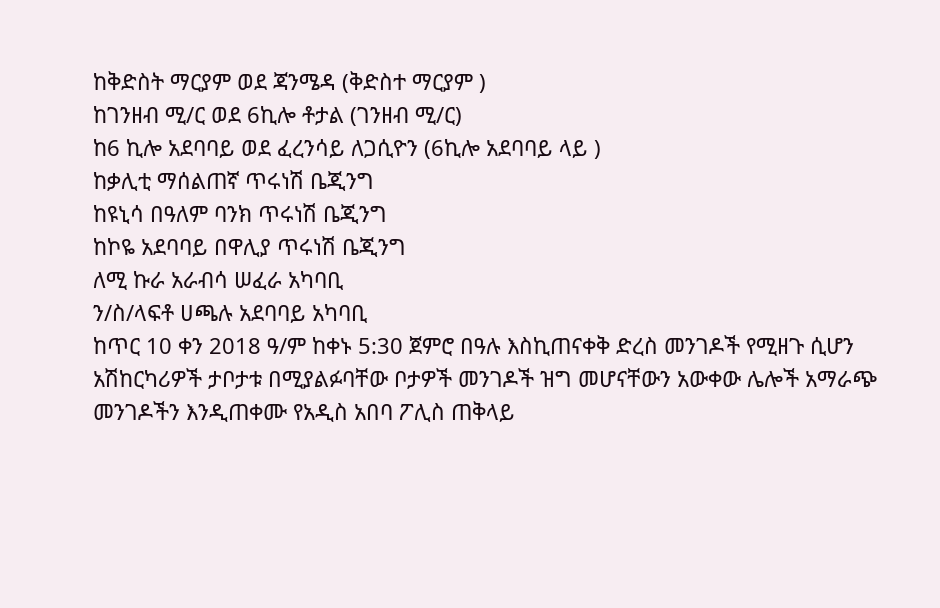ከቅድስት ማርያም ወደ ጃንሜዳ (ቅድስተ ማርያም )
ከገንዘብ ሚ/ር ወደ 6ኪሎ ቶታል (ገንዘብ ሚ/ር)
ከ6 ኪሎ አደባባይ ወደ ፈረንሳይ ለጋሲዮን (6ኪሎ አደባባይ ላይ )
ከቃሊቲ ማሰልጠኛ ጥሩነሽ ቤጂንግ
ከዩኒሳ በዓለም ባንክ ጥሩነሽ ቤጂንግ
ከኮዬ አደባባይ በዋሊያ ጥሩነሽ ቤጂንግ
ለሚ ኩራ አራብሳ ሠፈራ አካባቢ
ን/ስ/ላፍቶ ሀጫሉ አደባባይ አካባቢ
ከጥር 10 ቀን 2018 ዓ/ም ከቀኑ 5:30 ጀምሮ በዓሉ እስኪጠናቀቅ ድረስ መንገዶች የሚዘጉ ሲሆን አሽከርካሪዎች ታቦታቱ በሚያልፉባቸው ቦታዎች መንገዶች ዝግ መሆናቸውን አውቀው ሌሎች አማራጭ መንገዶችን እንዲጠቀሙ የአዲስ አበባ ፖሊስ ጠቅላይ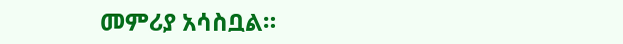መምሪያ አሳስቧል።